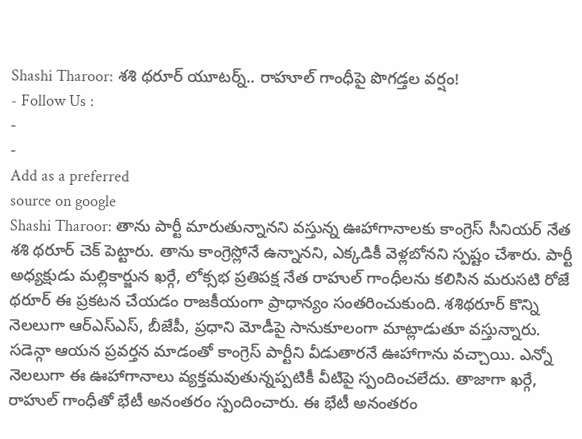Shashi Tharoor: శశి థరూర్ యూటర్న్.. రాహూల్ గాంధీపై పొగడ్తల వర్షం!
- Follow Us :
-
-
Add as a preferred
source on google
Shashi Tharoor: తాను పార్టీ మారుతున్నానని వస్తున్న ఊహాగానాలకు కాంగ్రెస్ సీనియర్ నేత శశి థరూర్ చెక్ పెట్టారు. తాను కాంగ్రెస్లోనే ఉన్నానని, ఎక్కడికీ వెళ్లబోనని స్పష్టం చేశారు. పార్టీ అధ్యక్షుడు మల్లికార్జున ఖర్గే, లోక్సభ ప్రతిపక్ష నేత రాహుల్ గాంధీలను కలిసిన మరుసటి రోజే థరూర్ ఈ ప్రకటన చేయడం రాజకీయంగా ప్రాధాన్యం సంతరించుకుంది. శశిథరూర్ కొన్ని నెలలుగా ఆర్ఎస్ఎస్, బీజేపీ, ప్రధాని మోడీపై సానుకూలంగా మాట్లాడుతూ వస్తున్నారు. సడెన్గా ఆయన ప్రవర్తన మాడంతో కాంగ్రెస్ పార్టీని వీడుతారనే ఊహాగాను వచ్చాయి. ఎన్నో నెలలుగా ఈ ఊహాగానాలు వ్యక్తమవుతున్నప్పటికీ వీటిపై స్పందించలేదు. తాజాగా ఖర్గే, రాహుల్ గాంధీతో భేటీ అనంతరం స్పందించారు. ఈ భేటీ అనంతరం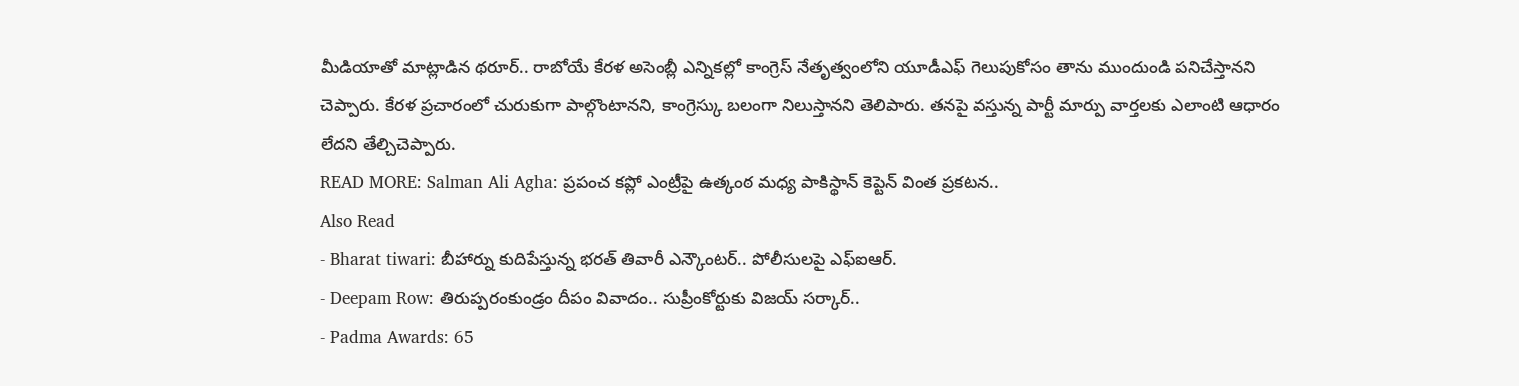మీడియాతో మాట్లాడిన థరూర్.. రాబోయే కేరళ అసెంబ్లీ ఎన్నికల్లో కాంగ్రెస్ నేతృత్వంలోని యూడీఎఫ్ గెలుపుకోసం తాను ముందుండి పనిచేస్తానని చెప్పారు. కేరళ ప్రచారంలో చురుకుగా పాల్గొంటానని, కాంగ్రెస్కు బలంగా నిలుస్తానని తెలిపారు. తనపై వస్తున్న పార్టీ మార్పు వార్తలకు ఎలాంటి ఆధారం లేదని తేల్చిచెప్పారు.
READ MORE: Salman Ali Agha: ప్రపంచ కప్లో ఎంట్రీపై ఉత్కంఠ మధ్య పాకిస్థాన్ కెప్టెన్ వింత ప్రకటన..
Also Read
- Bharat tiwari: బీహార్ను కుదిపేస్తున్న భరత్ తివారీ ఎన్కౌంటర్.. పోలీసులపై ఎఫ్ఐఆర్.
- Deepam Row: తిరుప్పరంకుండ్రం దీపం వివాదం.. సుప్రీంకోర్టుకు విజయ్ సర్కార్..
- Padma Awards: 65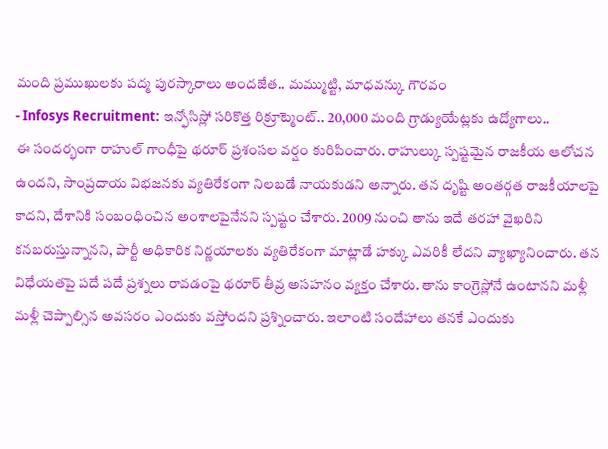మంది ప్రముఖులకు పద్మ పురస్కారాలు అందజేత.. మమ్ముట్టి, మాధవన్కు గౌరవం
- Infosys Recruitment: ఇన్ఫోసిస్లో సరికొత్త రిక్రూట్మెంట్.. 20,000 మంది గ్రాడ్యుయేట్లకు ఉద్యోగాలు..
ఈ సందర్భంగా రాహుల్ గాంధీపై థరూర్ ప్రశంసల వర్షం కురిపించారు. రాహుల్కు స్పష్టమైన రాజకీయ ఆలోచన ఉందని, సాంప్రదాయ విభజనకు వ్యతిరేకంగా నిలబడే నాయకుడని అన్నారు. తన దృష్టి అంతర్గత రాజకీయాలపై కాదని, దేశానికి సంబంధించిన అంశాలపైనేనని స్పష్టం చేశారు. 2009 నుంచి తాను ఇదే తరహా వైఖరిని కనబరుస్తున్నానని, పార్టీ అధికారిక నిర్ణయాలకు వ్యతిరేకంగా మాట్లాడే హక్కు ఎవరికీ లేదని వ్యాఖ్యానించారు. తన విధేయతపై పదే పదే ప్రశ్నలు రావడంపై థరూర్ తీవ్ర అసహనం వ్యక్తం చేశారు. తాను కాంగ్రెస్లోనే ఉంటానని మళ్లీ మళ్లీ చెప్పాల్సిన అవసరం ఎందుకు వస్తోందని ప్రశ్నించారు. ఇలాంటి సందేహాలు తనకే ఎందుకు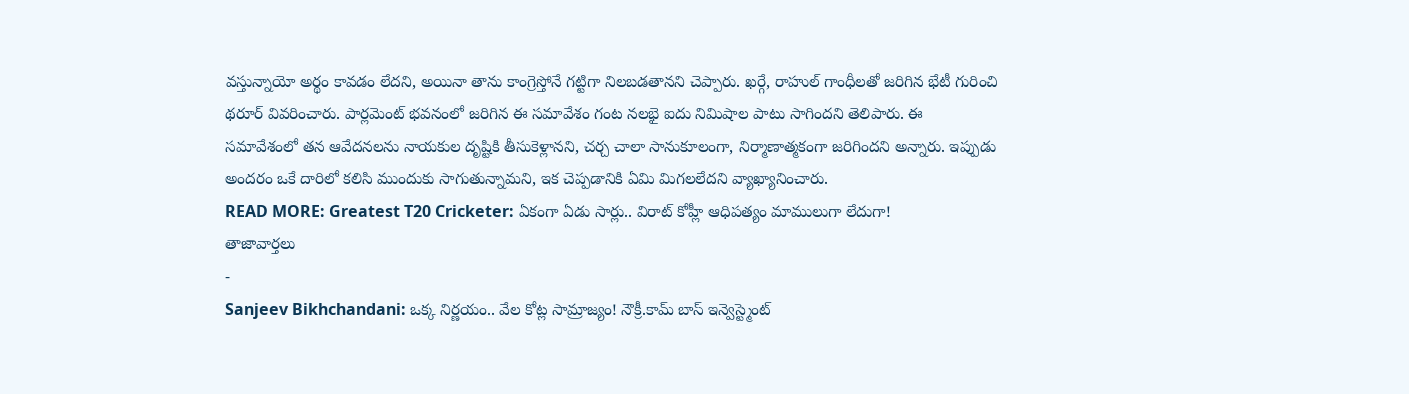వస్తున్నాయో అర్థం కావడం లేదని, అయినా తాను కాంగ్రెస్తోనే గట్టిగా నిలబడతానని చెప్పారు. ఖర్గే, రాహుల్ గాంధీలతో జరిగిన భేటీ గురించి థరూర్ వివరించారు. పార్లమెంట్ భవనంలో జరిగిన ఈ సమావేశం గంట నలభై ఐదు నిమిషాల పాటు సాగిందని తెలిపారు. ఈ సమావేశంలో తన ఆవేదనలను నాయకుల దృష్టికి తీసుకెళ్లానని, చర్చ చాలా సానుకూలంగా, నిర్మాణాత్మకంగా జరిగిందని అన్నారు. ఇప్పుడు అందరం ఒకే దారిలో కలిసి ముందుకు సాగుతున్నామని, ఇక చెప్పడానికి ఏమి మిగలలేదని వ్యాఖ్యానించారు.
READ MORE: Greatest T20 Cricketer: ఏకంగా ఏడు సార్లు.. విరాట్ కోహ్లీ ఆధిపత్యం మాములుగా లేదుగా!
తాజావార్తలు
-
Sanjeev Bikhchandani: ఒక్క నిర్ణయం.. వేల కోట్ల సామ్రాజ్యం! నౌక్రీ.కామ్ బాస్ ఇన్వెస్ట్మెంట్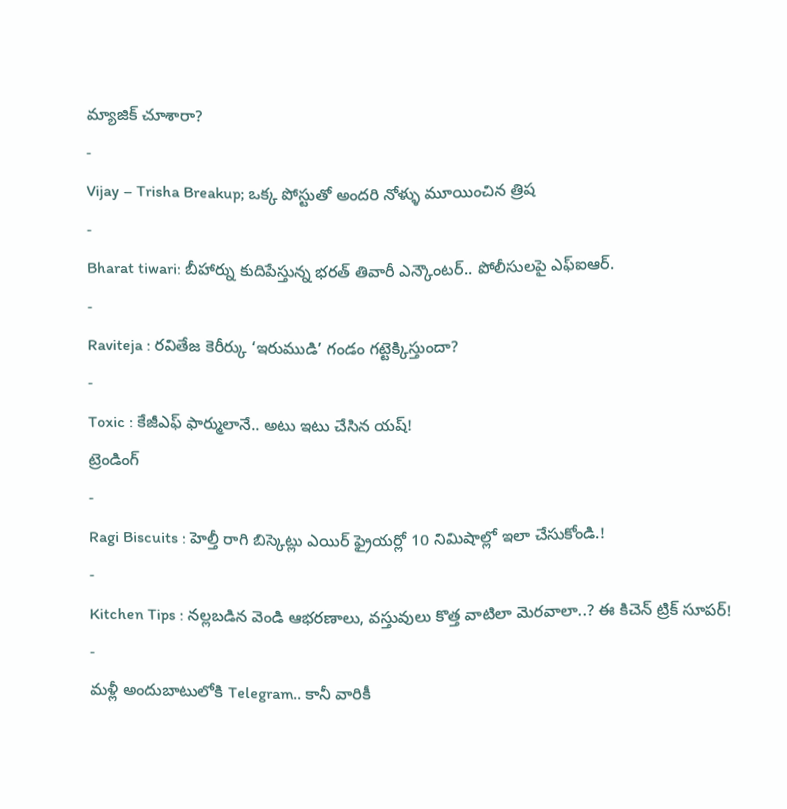మ్యాజిక్ చూశారా?
-
Vijay – Trisha Breakup; ఒక్క పోస్టుతో అందరి నోళ్ళు మూయించిన త్రిష
-
Bharat tiwari: బీహార్ను కుదిపేస్తున్న భరత్ తివారీ ఎన్కౌంటర్.. పోలీసులపై ఎఫ్ఐఆర్.
-
Raviteja : రవితేజ కెరీర్కు ‘ఇరుముడి’ గండం గట్టెక్కిస్తుందా?
-
Toxic : కేజీఎఫ్ ఫార్ములానే.. అటు ఇటు చేసిన యష్!
ట్రెండింగ్
-
Ragi Biscuits : హెల్తీ రాగి బిస్కెట్లు ఎయిర్ ఫ్రైయర్లో 10 నిమిషాల్లో ఇలా చేసుకోండి.!
-
Kitchen Tips : నల్లబడిన వెండి ఆభరణాలు, వస్తువులు కొత్త వాటిలా మెరవాలా..? ఈ కిచెన్ ట్రిక్ సూపర్!
-
మళ్లీ అందుబాటులోకి Telegram.. కానీ వారికీ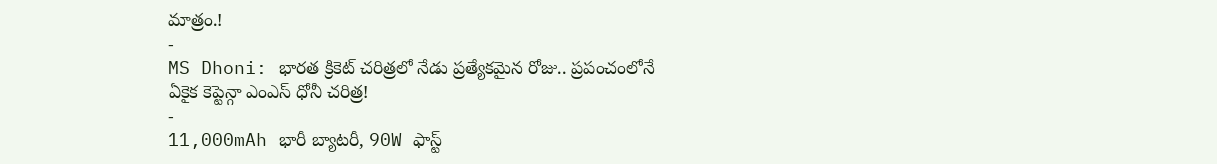మాత్రం.!
-
MS Dhoni: భారత క్రికెట్ చరిత్రలో నేడు ప్రత్యేకమైన రోజు.. ప్రపంచంలోనే ఏకైక కెప్టెన్గా ఎంఎస్ ధోనీ చరిత్ర!
-
11,000mAh భారీ బ్యాటరీ, 90W ఫాస్ట్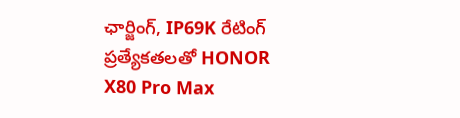ఛార్జింగ్, IP69K రేటింగ్ ప్రత్యేకతలతో HONOR X80 Pro Max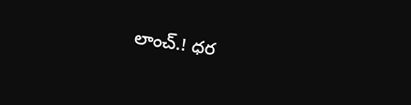లాంచ్.! ధర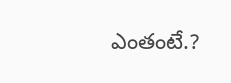ఎంతంటే.?